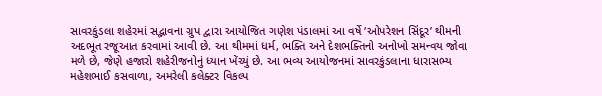સાવરકુંડલા શહેરમાં સદ્ભાવના ગ્રુપ દ્વારા આયોજિત ગણેશ પંડાલમાં આ વર્ષે ‘ઓપરેશન સિંદૂર’ થીમની અદભૂત રજૂઆત કરવામાં આવી છે. આ થીમમાં ધર્મ, ભક્તિ અને દેશભક્તિનો અનોખો સમન્વય જોવા મળે છે, જેણે હજારો શહેરીજનોનું ધ્યાન ખેંચ્યું છે. આ ભવ્ય આયોજનમાં સાવરકુંડલાના ધારાસભ્ય મહેશભાઈ કસવાળા, અમરેલી કલેક્ટર વિકલ્પ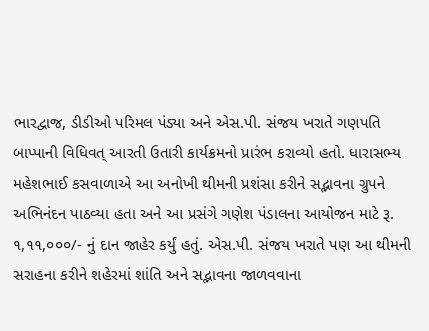ભારદ્વાજ, ડીડીઓ પરિમલ પંડ્યા અને એસ.પી. સંજય ખરાતે ગણપતિ બાપ્પાની વિધિવત્ આરતી ઉતારી કાર્યક્રમનો પ્રારંભ કરાવ્યો હતો. ધારાસભ્ય મહેશભાઈ કસવાળાએ આ અનોખી થીમની પ્રશંસા કરીને સદ્ભાવના ગ્રુપને અભિનંદન પાઠવ્યા હતા અને આ પ્રસંગે ગણેશ પંડાલના આયોજન માટે રૂ. ૧,૧૧,૦૦૦/- નું દાન જાહેર કર્યું હતું. એસ.પી. સંજય ખરાતે પણ આ થીમની સરાહના કરીને શહેરમાં શાંતિ અને સદ્ભાવના જાળવવાના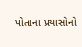પોતાના પ્રયાસોનો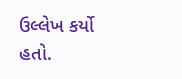ઉલ્લેખ કર્યો હતો.